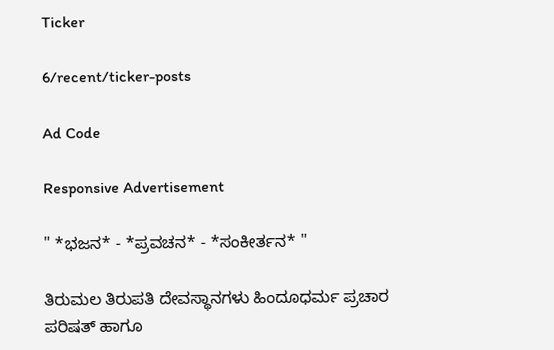Ticker

6/recent/ticker-posts

Ad Code

Responsive Advertisement

" *ಭಜನ* - *ಪ್ರವಚನ* - *ಸಂಕೀರ್ತನ* "

ತಿರುಮಲ ತಿರುಪತಿ ದೇವಸ್ಥಾನಗಳು ಹಿಂದೂಧರ್ಮ ಪ್ರಚಾರ ಪರಿಷತ್ ಹಾಗೂ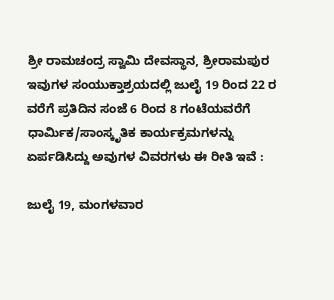ಶ್ರೀ ರಾಮಚಂದ್ರ ಸ್ವಾಮಿ ದೇವಸ್ಥಾನ, ಶ್ರೀರಾಮಪುರ ಇವುಗಳ ಸಂಯುಕ್ತಾಶ್ರಯದಲ್ಲಿ ಜುಲೈ 19 ರಿಂದ 22 ರ ವರೆಗೆ ಪ್ರತಿದಿನ ಸಂಜೆ 6 ರಿಂದ 8 ಗಂಟೆಯವರೆಗೆ ಧಾರ್ಮಿಕ/ಸಾಂಸ್ಕೃತಿಕ ಕಾರ್ಯಕ್ರಮಗಳನ್ನು ಏರ್ಪಡಿಸಿದ್ದು ಅವುಗಳ ವಿವರಗಳು ಈ ರೀತಿ ಇವೆ :

ಜುಲೈ 19, ಮಂಗಳವಾರ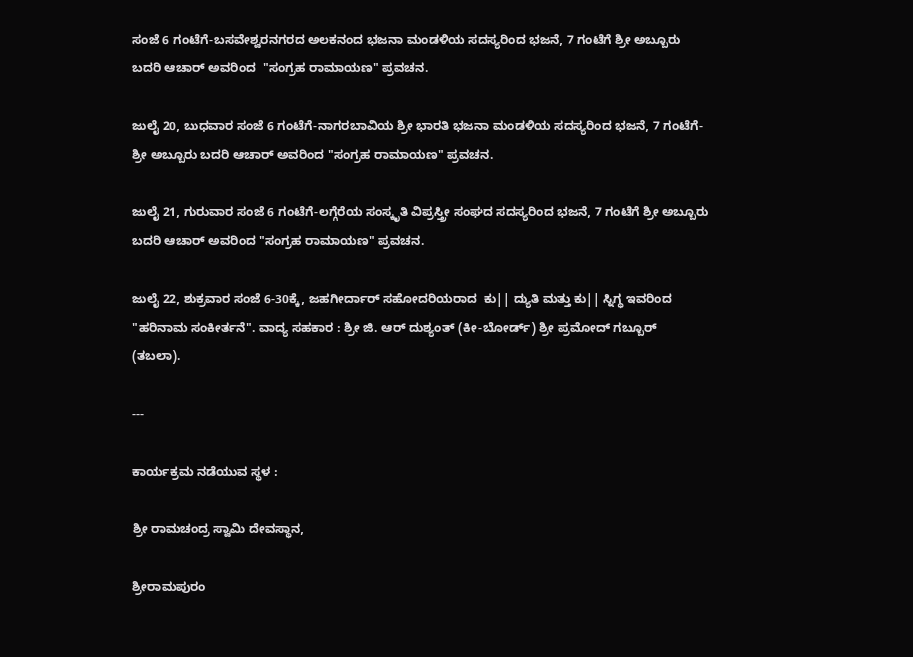ಸಂಜೆ 6 ಗಂಟೆಗೆ-ಬಸವೇಶ್ವರನಗರದ ಅಲಕನಂದ ಭಜನಾ ಮಂಡಳಿಯ ಸದಸ್ಯರಿಂದ ಭಜನೆ, 7 ಗಂಟೆಗೆ ಶ್ರೀ ಅಬ್ಬೂರು ಬದರಿ ಆಚಾರ್ ಅವರಿಂದ  "ಸಂಗ್ರಹ ರಾಮಾಯಣ" ಪ್ರವಚನ.

ಜುಲೈ 20, ಬುಧವಾರ ಸಂಜೆ 6 ಗಂಟೆಗೆ-ನಾಗರಬಾವಿಯ ಶ್ರೀ ಭಾರತಿ ಭಜನಾ ಮಂಡಳಿಯ ಸದಸ್ಯರಿಂದ ಭಜನೆ, 7 ಗಂಟೆಗೆ-ಶ್ರೀ ಅಬ್ಬೂರು ಬದರಿ ಆಚಾರ್ ಅವರಿಂದ "ಸಂಗ್ರಹ ರಾಮಾಯಣ" ಪ್ರವಚನ.

ಜುಲೈ 21, ಗುರುವಾರ ಸಂಜೆ 6 ಗಂಟೆಗೆ-ಲಗ್ಗೆರೆಯ ಸಂಸ್ಕೃತಿ ವಿಪ್ರಸ್ತ್ರೀ ಸಂಘದ ಸದಸ್ಯರಿಂದ ಭಜನೆ, 7 ಗಂಟೆಗೆ ಶ್ರೀ ಅಬ್ಬೂರು ಬದರಿ ಆಚಾರ್ ಅವರಿಂದ "ಸಂಗ್ರಹ ರಾಮಾಯಣ" ಪ್ರವಚನ.

ಜುಲೈ 22, ಶುಕ್ರವಾರ ಸಂಜೆ 6-30ಕ್ಕೆ, ಜಹಗೀರ್ದಾರ್ ಸಹೋದರಿಯರಾದ  ಕು|| ದ್ಯುತಿ ಮತ್ತು ಕು|| ಸ್ನಿಗ್ಧ ಇವರಿಂದ "ಹರಿನಾಮ ಸಂಕೀರ್ತನೆ". ವಾದ್ಯ ಸಹಕಾರ : ಶ್ರೀ ಜಿ. ಆರ್ ದುಶ್ಯಂತ್ (ಕೀ-ಬೋರ್ಡ್) ಶ್ರೀ ಪ್ರಮೋದ್ ಗಬ್ಬೂರ್  (ತಬಲಾ).

---

ಕಾರ್ಯಕ್ರಮ ನಡೆಯುವ ಸ್ಥಳ :

ಶ್ರೀ ರಾಮಚಂದ್ರ ಸ್ವಾಮಿ ದೇವಸ್ಥಾನ,

ಶ್ರೀರಾಮಪುರಂ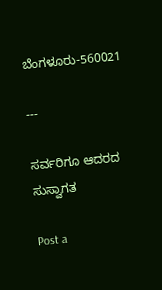ಬೆಂಗಳೂರು-560021

---

ಸರ್ವರಿಗೂ ಆದರದ ಸುಸ್ವಾಗತ

Post a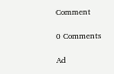Comment

0 Comments

Ad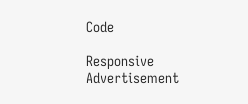Code

Responsive Advertisement